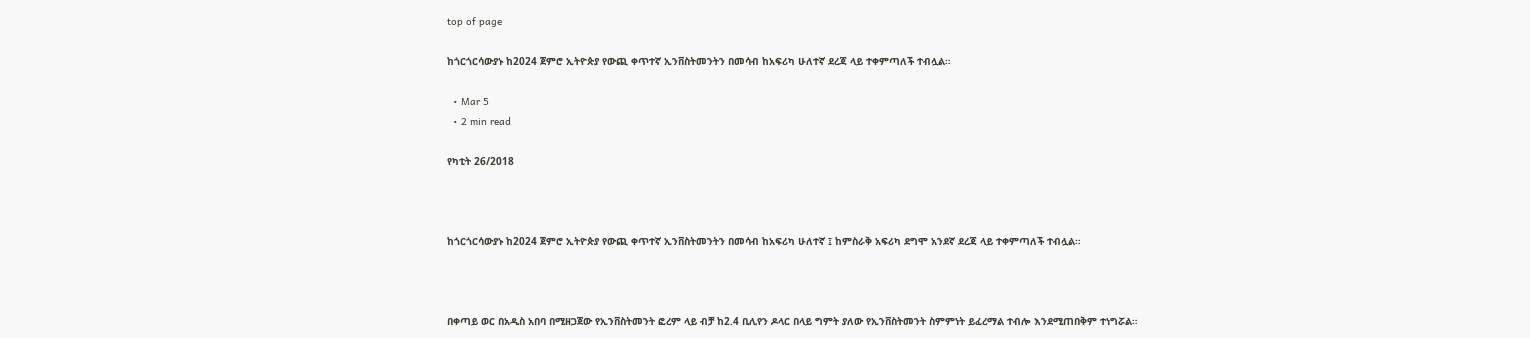top of page

ከጎርጎርሳውያኑ ከ2024 ጀምሮ ኢትዮጵያ የውጪ ቀጥተኛ ኢንቨስትመንትን በመሳብ ከአፍሪካ ሁለተኛ ደረጃ ላይ ተቀምጣለች ተብሏል።

  • Mar 5
  • 2 min read

የካቲት 26/2018



ከጎርጎርሳውያኑ ከ2024 ጀምሮ ኢትዮጵያ የውጪ ቀጥተኛ ኢንቨስትመንትን በመሳብ ከአፍሪካ ሁለተኛ ፤ ከምስራቅ አፍሪካ ደግሞ አንደኛ ደረጃ ላይ ተቀምጣለች ተብሏል።



በቀጣይ ወር በአዲስ አበባ በሚዘጋጀው የኢንቨስትመንት ፎረም ላይ ብቻ ከ2.4 ቢሊየን ዶላር በላይ ግምት ያለው የኢንቨስትመንት ስምምነት ይፈረማል ተብሎ እንደሚጠበቅም ተነግሯል።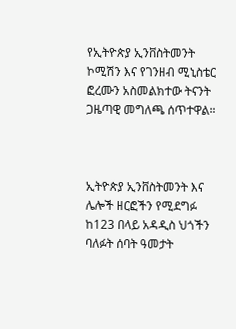የኢትዮጵያ ኢንቨስትመንት ኮሚሽን እና የገንዘብ ሚኒስቴር ፎረሙን አስመልክተው ትናንት ጋዜጣዊ መግለጫ ሰጥተዋል።



ኢትዮጵያ ኢንቨስትመንት እና ሌሎች ዘርፎችን የሚደግፉ ከ123 በላይ አዳዲስ ህጎችን ባለፉት ሰባት ዓመታት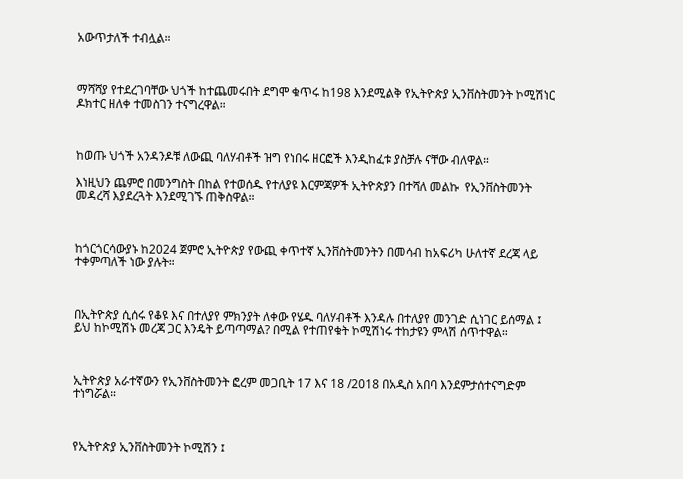አውጥታለች ተብሏል።



ማሻሻያ የተደረገባቸው ህጎች ከተጨመሩበት ደግሞ ቁጥሩ ከ198 እንደሚልቅ የኢትዮጵያ ኢንቨስትመንት ኮሚሽነር ዶክተር ዘለቀ ተመስገን ተናግረዋል።



ከወጡ ህጎች አንዳንዶቹ ለውጪ ባለሃብቶች ዝግ የነበሩ ዘርፎች እንዲከፈቱ ያስቻሉ ናቸው ብለዋል።

እነዚህን ጨምሮ በመንግስት በከል የተወሰዱ የተለያዩ እርምጃዎች ኢትዮጵያን በተሻለ መልኩ  የኢንቨስትመንት መዳረሻ እያደረጓት እንደሚገኙ ጠቅስዋል።



ከጎርጎርሳውያኑ ከ2024 ጀምሮ ኢትዮጵያ የውጪ ቀጥተኛ ኢንቨስትመንትን በመሳብ ከአፍሪካ ሁለተኛ ደረጃ ላይ ተቀምጣለች ነው ያሉት።



በኢትዮጵያ ሲሰሩ የቆዩ እና በተለያየ ምክንያት ለቀው የሄዱ ባለሃብቶች እንዳሉ በተለያየ መንገድ ሲነገር ይሰማል ፤ ይህ ከኮሚሽኑ መረጃ ጋር እንዴት ይጣጣማል? በሚል የተጠየቁት ኮሚሽነሩ ተከታዩን ምላሽ ሰጥተዋል።



ኢትዮጵያ አራተኛውን የኢንቨስትመንት ፎረም መጋቢት 17 እና 18 /2018 በአዲስ አበባ እንደምታሰተናግድም ተነግሯል።



የኢትዮጵያ ኢንቨስትመንት ኮሚሽን ፤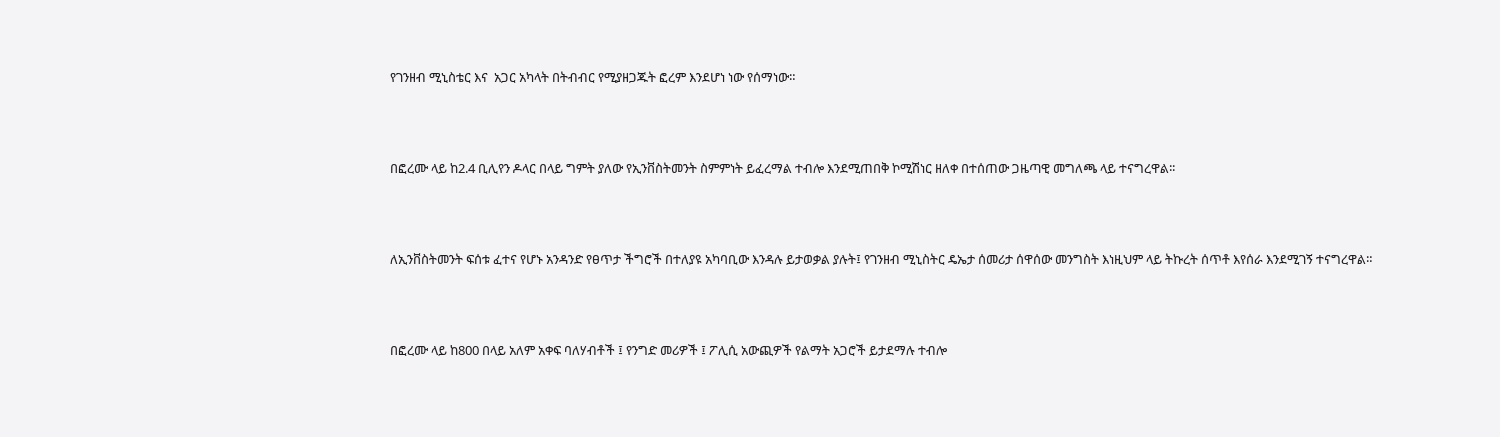የገንዘብ ሚኒስቴር እና  አጋር አካላት በትብብር የሚያዘጋጁት ፎረም እንደሆነ ነው የሰማነው።



በፎረሙ ላይ ከ2.4 ቢሊየን ዶላር በላይ ግምት ያለው የኢንቨስትመንት ስምምነት ይፈረማል ተብሎ እንደሚጠበቅ ኮሚሽነር ዘለቀ በተሰጠው ጋዜጣዊ መግለጫ ላይ ተናግረዋል፡፡



ለኢንቨስትመንት ፍሰቱ ፈተና የሆኑ አንዳንድ የፀጥታ ችግሮች በተለያዩ አካባቢው እንዳሉ ይታወቃል ያሉት፤ የገንዘብ ሚኒስትር ዴኤታ ሰመሪታ ሰዋሰው መንግስት እነዚህም ላይ ትኩረት ሰጥቶ እየሰራ እንደሚገኝ ተናግረዋል።



በፎረሙ ላይ ከ800 በላይ አለም አቀፍ ባለሃብቶች ፤ የንግድ መሪዎች ፤ ፖሊሲ አውጪዎች የልማት አጋሮች ይታደማሉ ተብሎ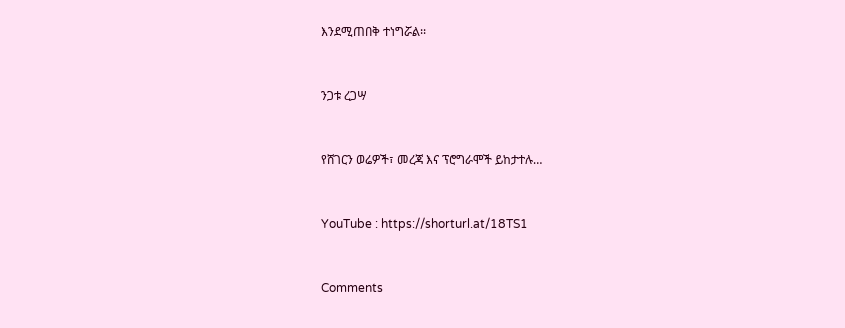እንደሚጠበቅ ተነግሯል፡፡



ንጋቱ ረጋሣ



የሸገርን ወሬዎች፣ መረጃ እና ፕሮግራሞች ይከታተሉ…



YouTube : https://shorturl.at/18TS1



Comments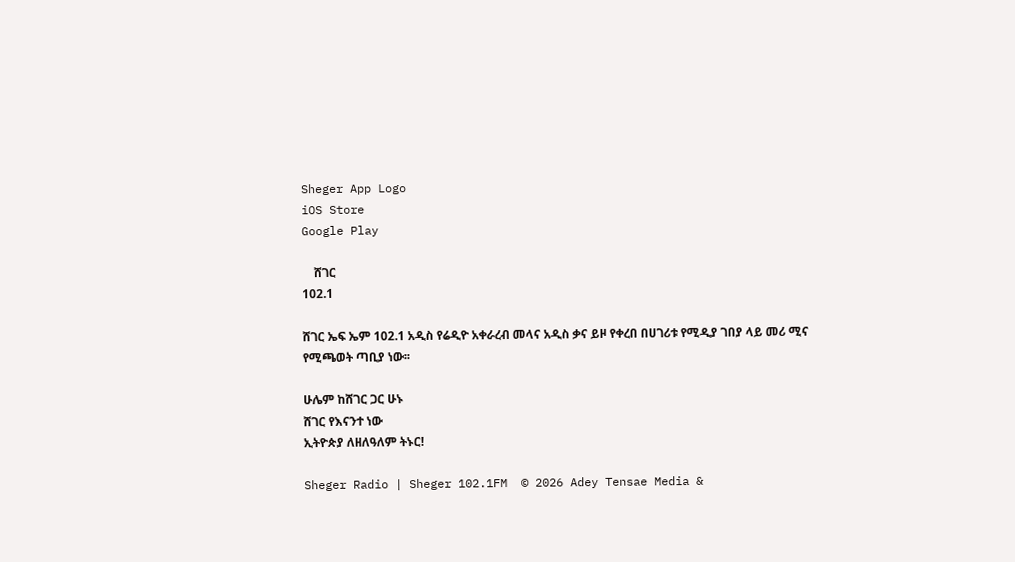Sheger App Logo
iOS Store
Google Play

    ሸገር
102.1

ሸገር ኤፍ ኤም 102.1 አዲስ የሬዲዮ አቀራረብ መላና አዲስ ቃና ይዞ የቀረበ በሀገሪቱ የሚዲያ ገበያ ላይ መሪ ሚና የሚጫወት ጣቢያ ነው፡፡

ሁሌም ከሸገር ጋር ሁኑ
ሸገር የእናንተ ነው
ኢትዮጵያ ለዘለዓለም ትኑር!

Sheger Radio | Sheger 102.1FM  © 2026 Adey Tensae Media &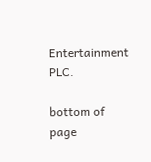Entertainment PLC.

bottom of page